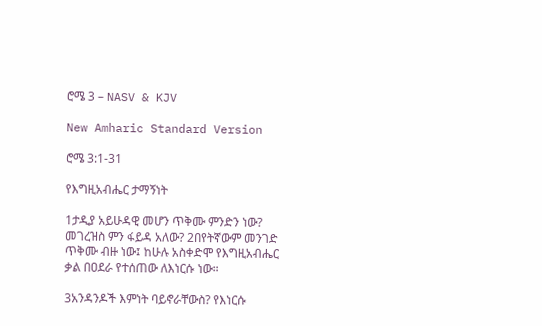ሮሜ 3 – NASV & KJV

New Amharic Standard Version

ሮሜ 3:1-31

የእግዚአብሔር ታማኝነት

1ታዲያ አይሁዳዊ መሆን ጥቅሙ ምንድን ነው? መገረዝስ ምን ፋይዳ አለው? 2በየትኛውም መንገድ ጥቅሙ ብዙ ነው፤ ከሁሉ አስቀድሞ የእግዚአብሔር ቃል በዐደራ የተሰጠው ለእነርሱ ነው።

3አንዳንዶች እምነት ባይኖራቸውስ? የእነርሱ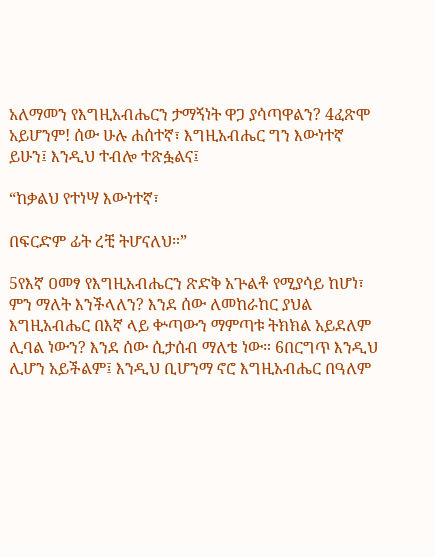አለማመን የእግዚአብሔርን ታማኝነት ዋጋ ያሳጣዋልን? 4ፈጽሞ አይሆንም! ሰው ሁሉ ሐሰተኛ፣ እግዚአብሔር ግን እውነተኛ ይሁን፤ እንዲህ ተብሎ ተጽፏልና፤

“ከቃልህ የተነሣ እውነተኛ፣

በፍርድም ፊት ረቺ ትሆናለህ።”

5የእኛ ዐመፃ የእግዚአብሔርን ጽድቅ አጕልቶ የሚያሳይ ከሆነ፣ ምን ማለት እንችላለን? እንደ ሰው ለመከራከር ያህል እግዚአብሔር በእኛ ላይ ቍጣውን ማምጣቱ ትክክል አይደለም ሊባል ነውን? እንደ ሰው ሲታሰብ ማለቴ ነው። 6በርግጥ እንዲህ ሊሆን አይችልም፤ እንዲህ ቢሆንማ ኖሮ እግዚአብሔር በዓለም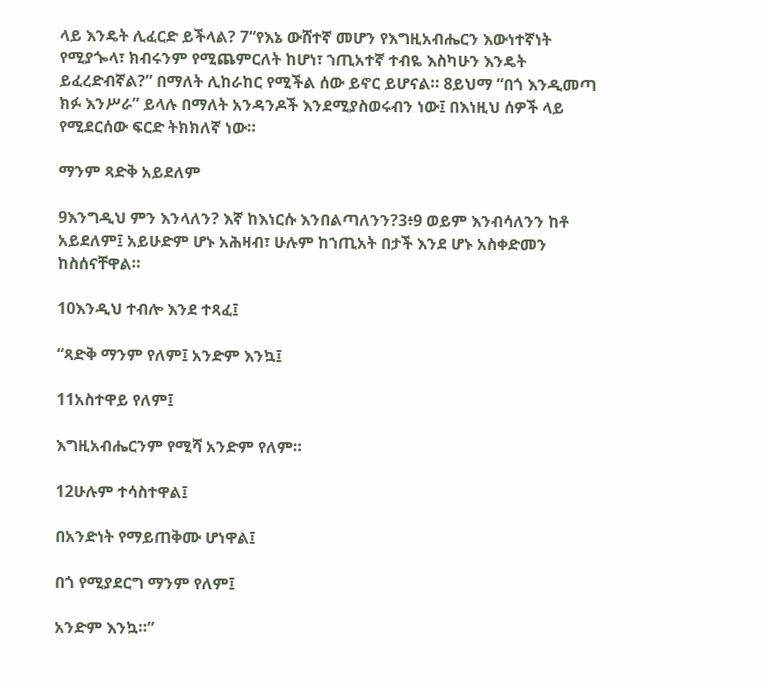ላይ እንዴት ሊፈርድ ይችላል? 7“የእኔ ውሸተኛ መሆን የእግዚአብሔርን እውነተኛነት የሚያጐላ፣ ክብሩንም የሚጨምርለት ከሆነ፣ ኀጢአተኛ ተብዬ እስካሁን እንዴት ይፈረድብኛል?” በማለት ሊከራከር የሚችል ሰው ይኖር ይሆናል። 8ይህማ “በጎ እንዲመጣ ክፉ እንሥራ” ይላሉ በማለት አንዳንዶች እንደሚያስወሩብን ነው፤ በእነዚህ ሰዎች ላይ የሚደርሰው ፍርድ ትክክለኛ ነው።

ማንም ጻድቅ አይደለም

9እንግዲህ ምን እንላለን? እኛ ከእነርሱ እንበልጣለንን?3፥9 ወይም እንብሳለንን ከቶ አይደለም፤ አይሁድም ሆኑ አሕዛብ፣ ሁሉም ከኀጢአት በታች እንደ ሆኑ አስቀድመን ከስሰናቸዋል።

10እንዲህ ተብሎ እንደ ተጻፈ፤

“ጻድቅ ማንም የለም፤ አንድም እንኳ፤

11አስተዋይ የለም፤

እግዚአብሔርንም የሚሻ አንድም የለም።

12ሁሉም ተሳስተዋል፤

በአንድነት የማይጠቅሙ ሆነዋል፤

በጎ የሚያደርግ ማንም የለም፤

አንድም እንኳ።”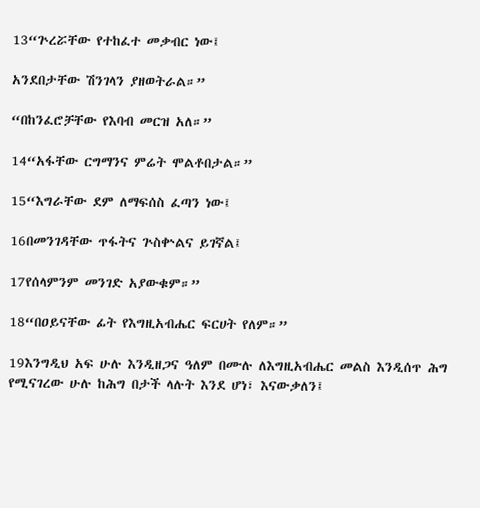13“ጕረሯቸው የተከፈተ መቃብር ነው፤

አንደበታቸው ሽንገላን ያዘወትራል።”

“በከንፈሮቻቸው የእባብ መርዝ አለ።”

14“አፋቸው ርግማንና ምሬት ሞልቶበታል።”

15“እግራቸው ደም ለማፍሰስ ፈጣን ነው፤

16በመንገዳቸው ጥፋትና ጕስቍልና ይገኛል፤

17የሰላምንም መንገድ አያውቁም።”

18“በዐይናቸው ፊት የእግዚአብሔር ፍርሀት የለም።”

19እንግዲህ አፍ ሁሉ እንዲዘጋና ዓለም በሙሉ ለእግዚአብሔር መልስ እንዲሰጥ ሕግ የሚናገረው ሁሉ ከሕግ በታች ላሉት እንደ ሆነ፣ እናውቃለን፤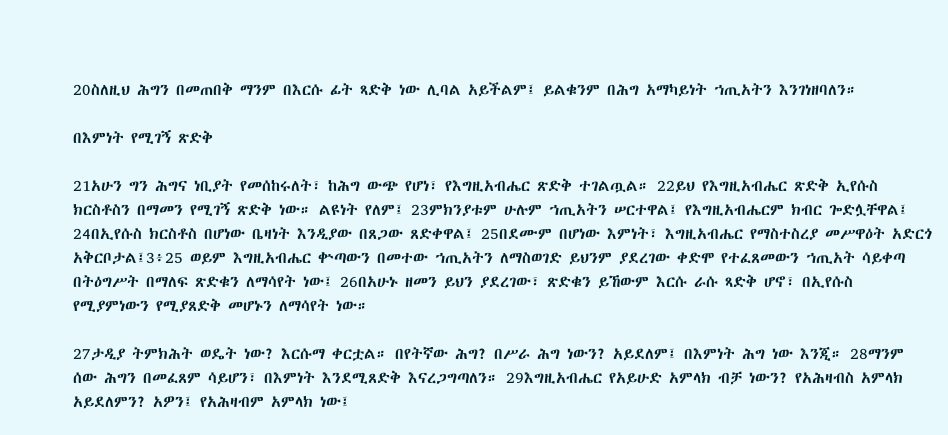20ስለዚህ ሕግን በመጠበቅ ማንም በእርሱ ፊት ጻድቅ ነው ሊባል አይችልም፤ ይልቁንም በሕግ አማካይነት ኀጢአትን እንገነዘባለን።

በእምነት የሚገኝ ጽድቅ

21አሁን ግን ሕግና ነቢያት የመሰከሩለት፣ ከሕግ ውጭ የሆነ፣ የእግዚአብሔር ጽድቅ ተገልጧል። 22ይህ የእግዚአብሔር ጽድቅ ኢየሱስ ክርስቶስን በማመን የሚገኝ ጽድቅ ነው። ልዩነት የለም፤ 23ምክንያቱም ሁሉም ኀጢአትን ሠርተዋል፤ የእግዚአብሔርም ክብር ጐድሏቸዋል፤ 24በኢየሱስ ክርስቶስ በሆነው ቤዛነት እንዲያው በጸጋው ጸድቀዋል፤ 25በደሙም በሆነው እምነት፣ እግዚአብሔር የማስተስረያ መሥዋዕት አድርጎ አቅርቦታል፤3፥25 ወይም እግዚአብሔር ቍጣውን በመተው ኀጢአትን ለማስወገድ ይህንም ያደረገው ቀድሞ የተፈጸመውን ኀጢአት ሳይቀጣ በትዕግሥት በማለፍ ጽድቁን ለማሳየት ነው፤ 26በአሁኑ ዘመን ይህን ያደረገው፣ ጽድቁን ይኸውም እርሱ ራሱ ጻድቅ ሆኖ፣ በኢየሱስ የሚያምነውን የሚያጸድቅ መሆኑን ለማሳየት ነው።

27ታዲያ ትምክሕት ወዴት ነው? እርሱማ ቀርቷል። በየትኛው ሕግ? በሥራ ሕግ ነውን? አይደለም፤ በእምነት ሕግ ነው እንጂ። 28ማንም ሰው ሕግን በመፈጸም ሳይሆን፣ በእምነት እንደሚጸድቅ እናረጋግጣለን። 29እግዚአብሔር የአይሁድ አምላክ ብቻ ነውን? የአሕዛብስ አምላክ አይደለምን? አዎን፤ የአሕዛብም አምላክ ነው፤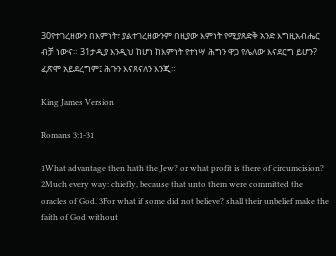30የተገረዘውን በእምነት፣ ያልተገረዘውንም በዚያው እምነት የሚያጸድቅ አንድ እግዚአብሔር ብቻ ነውና። 31ታዲያ እንዲህ ከሆነ ከእምነት የተነሣ ሕግን ዋጋ የሌለው እናደርግ ይሆን? ፈጽሞ አይደረግም፤ ሕጉን እናጸናለን እንጂ።

King James Version

Romans 3:1-31

1What advantage then hath the Jew? or what profit is there of circumcision? 2Much every way: chiefly, because that unto them were committed the oracles of God. 3For what if some did not believe? shall their unbelief make the faith of God without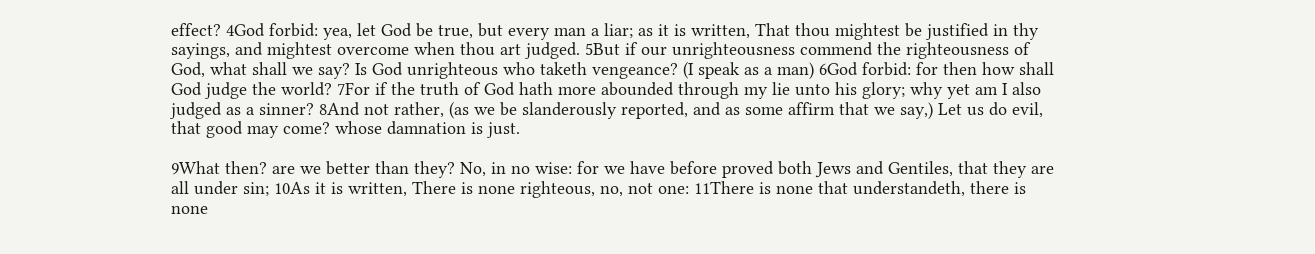effect? 4God forbid: yea, let God be true, but every man a liar; as it is written, That thou mightest be justified in thy sayings, and mightest overcome when thou art judged. 5But if our unrighteousness commend the righteousness of God, what shall we say? Is God unrighteous who taketh vengeance? (I speak as a man) 6God forbid: for then how shall God judge the world? 7For if the truth of God hath more abounded through my lie unto his glory; why yet am I also judged as a sinner? 8And not rather, (as we be slanderously reported, and as some affirm that we say,) Let us do evil, that good may come? whose damnation is just.

9What then? are we better than they? No, in no wise: for we have before proved both Jews and Gentiles, that they are all under sin; 10As it is written, There is none righteous, no, not one: 11There is none that understandeth, there is none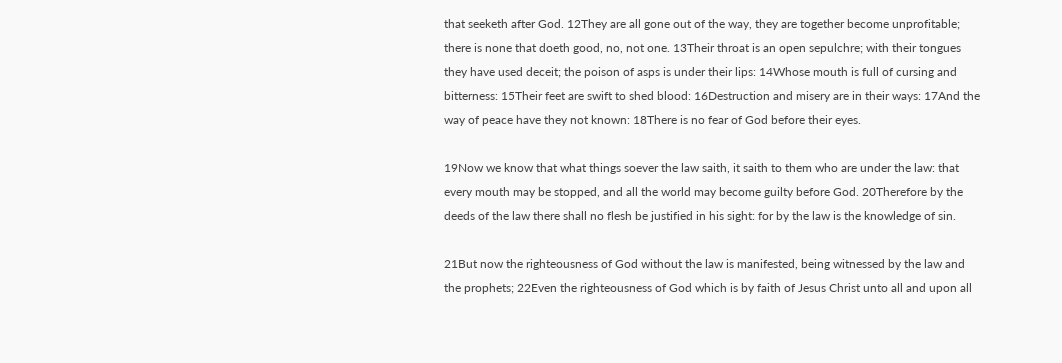that seeketh after God. 12They are all gone out of the way, they are together become unprofitable; there is none that doeth good, no, not one. 13Their throat is an open sepulchre; with their tongues they have used deceit; the poison of asps is under their lips: 14Whose mouth is full of cursing and bitterness: 15Their feet are swift to shed blood: 16Destruction and misery are in their ways: 17And the way of peace have they not known: 18There is no fear of God before their eyes.

19Now we know that what things soever the law saith, it saith to them who are under the law: that every mouth may be stopped, and all the world may become guilty before God. 20Therefore by the deeds of the law there shall no flesh be justified in his sight: for by the law is the knowledge of sin.

21But now the righteousness of God without the law is manifested, being witnessed by the law and the prophets; 22Even the righteousness of God which is by faith of Jesus Christ unto all and upon all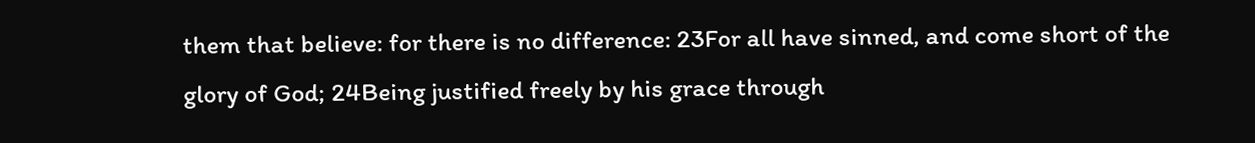them that believe: for there is no difference: 23For all have sinned, and come short of the glory of God; 24Being justified freely by his grace through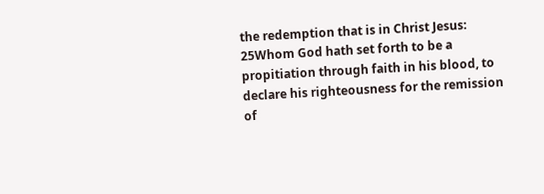the redemption that is in Christ Jesus: 25Whom God hath set forth to be a propitiation through faith in his blood, to declare his righteousness for the remission of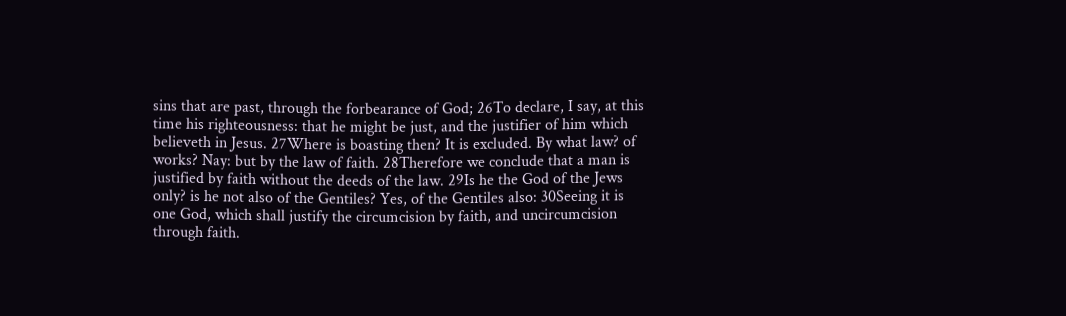sins that are past, through the forbearance of God; 26To declare, I say, at this time his righteousness: that he might be just, and the justifier of him which believeth in Jesus. 27Where is boasting then? It is excluded. By what law? of works? Nay: but by the law of faith. 28Therefore we conclude that a man is justified by faith without the deeds of the law. 29Is he the God of the Jews only? is he not also of the Gentiles? Yes, of the Gentiles also: 30Seeing it is one God, which shall justify the circumcision by faith, and uncircumcision through faith.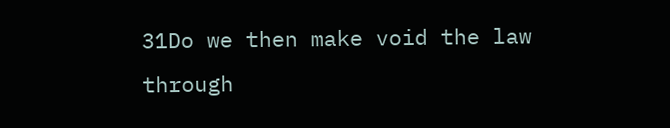31Do we then make void the law through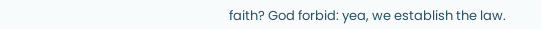faith? God forbid: yea, we establish the law.